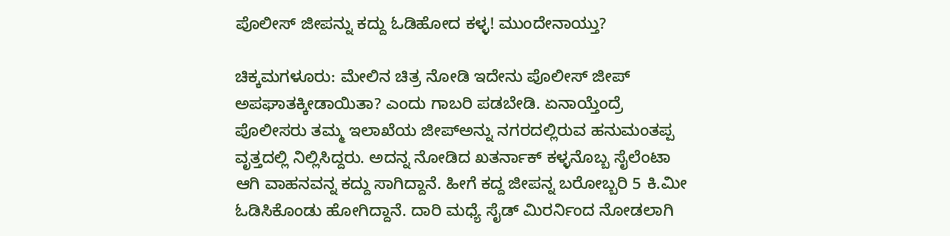ಪೊಲೀಸ್ ಜೀಪನ್ನು ಕದ್ದು ಓಡಿಹೋದ ಕಳ್ಳ! ಮುಂದೇನಾಯ್ತು?

ಚಿಕ್ಕಮಗಳೂರು: ಮೇಲಿನ ಚಿತ್ರ ನೋಡಿ ಇದೇನು ಪೊಲೀಸ್ ಜೀಪ್ ಅಪಘಾತಕ್ಕೀಡಾಯಿತಾ? ಎಂದು ಗಾಬರಿ ಪಡಬೇಡಿ. ಏನಾಯ್ತೆಂದ್ರೆ ಪೊಲೀಸರು ತಮ್ಮ ಇಲಾಖೆಯ ಜೀಪ್ಅನ್ನು ನಗರದಲ್ಲಿರುವ ಹನುಮಂತಪ್ಪ ವೃತ್ತದಲ್ಲಿ ನಿಲ್ಲಿಸಿದ್ದರು. ಅದನ್ನ ನೋಡಿದ ಖತರ್ನಾಕ್ ಕಳ್ಳನೊಬ್ಬ ಸೈಲೆಂಟಾ ಆಗಿ ವಾಹನವನ್ನ ಕದ್ದು ಸಾಗಿದ್ದಾನೆ. ಹೀಗೆ ಕದ್ದ ಜೀಪನ್ನ ಬರೋಬ್ಬರಿ 5 ಕಿ.ಮೀ ಓಡಿಸಿಕೊಂಡು ಹೋಗಿದ್ದಾನೆ. ದಾರಿ ಮಧ್ಯೆ ಸೈಡ್ ಮಿರರ್ನಿಂದ ನೋಡಲಾಗಿ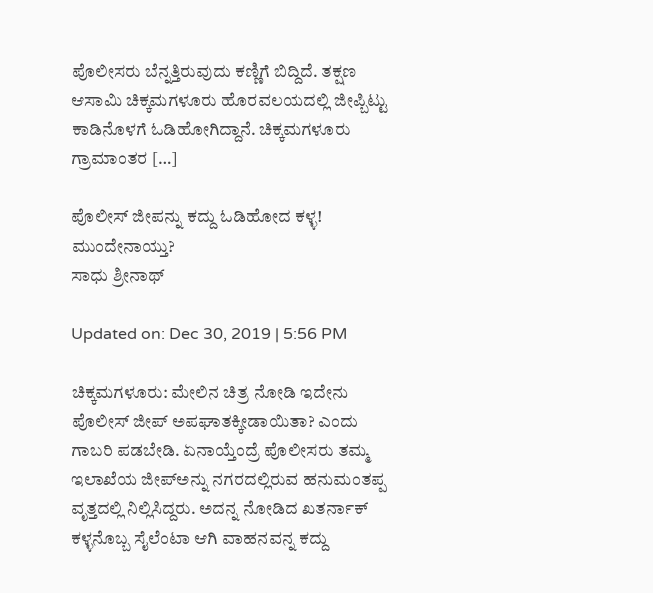ಪೊಲೀಸರು ಬೆನ್ನತ್ತಿರುವುದು ಕಣ್ಣಿಗೆ ಬಿದ್ದಿದೆ. ತಕ್ಷಣ ಆಸಾಮಿ ಚಿಕ್ಕಮಗಳೂರು ಹೊರವಲಯದಲ್ಲಿ ಜೀಪ್ಬಿಟ್ಟು ಕಾಡಿನೊಳಗೆ ಓಡಿಹೋಗಿದ್ದಾನೆ. ಚಿಕ್ಕಮಗಳೂರು ಗ್ರಾಮಾಂತರ […]

ಪೊಲೀಸ್ ಜೀಪನ್ನು ಕದ್ದು ಓಡಿಹೋದ ಕಳ್ಳ! ಮುಂದೇನಾಯ್ತು?
ಸಾಧು ಶ್ರೀನಾಥ್

Updated on: Dec 30, 2019 | 5:56 PM

ಚಿಕ್ಕಮಗಳೂರು: ಮೇಲಿನ ಚಿತ್ರ ನೋಡಿ ಇದೇನು ಪೊಲೀಸ್ ಜೀಪ್ ಅಪಘಾತಕ್ಕೀಡಾಯಿತಾ? ಎಂದು ಗಾಬರಿ ಪಡಬೇಡಿ. ಏನಾಯ್ತೆಂದ್ರೆ ಪೊಲೀಸರು ತಮ್ಮ ಇಲಾಖೆಯ ಜೀಪ್ಅನ್ನು ನಗರದಲ್ಲಿರುವ ಹನುಮಂತಪ್ಪ ವೃತ್ತದಲ್ಲಿ ನಿಲ್ಲಿಸಿದ್ದರು. ಅದನ್ನ ನೋಡಿದ ಖತರ್ನಾಕ್ ಕಳ್ಳನೊಬ್ಬ ಸೈಲೆಂಟಾ ಆಗಿ ವಾಹನವನ್ನ ಕದ್ದು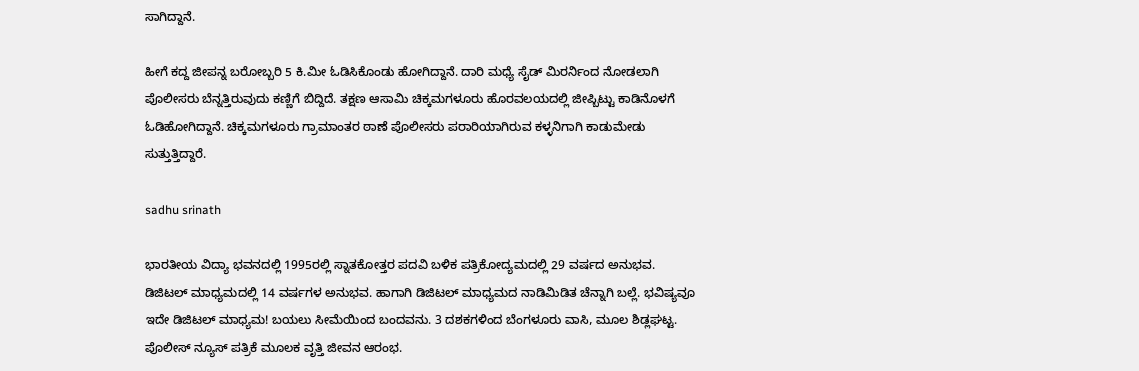ಸಾಗಿದ್ದಾನೆ.

ಹೀಗೆ ಕದ್ದ ಜೀಪನ್ನ ಬರೋಬ್ಬರಿ 5 ಕಿ.ಮೀ ಓಡಿಸಿಕೊಂಡು ಹೋಗಿದ್ದಾನೆ. ದಾರಿ ಮಧ್ಯೆ ಸೈಡ್ ಮಿರರ್ನಿಂದ ನೋಡಲಾಗಿ ಪೊಲೀಸರು ಬೆನ್ನತ್ತಿರುವುದು ಕಣ್ಣಿಗೆ ಬಿದ್ದಿದೆ. ತಕ್ಷಣ ಆಸಾಮಿ ಚಿಕ್ಕಮಗಳೂರು ಹೊರವಲಯದಲ್ಲಿ ಜೀಪ್ಬಿಟ್ಟು ಕಾಡಿನೊಳಗೆ ಓಡಿಹೋಗಿದ್ದಾನೆ. ಚಿಕ್ಕಮಗಳೂರು ಗ್ರಾಮಾಂತರ ಠಾಣೆ ಪೊಲೀಸರು ಪರಾರಿಯಾಗಿರುವ ಕಳ್ಳನಿಗಾಗಿ ಕಾಡುಮೇಡು ಸುತ್ತುತ್ತಿದ್ದಾರೆ.

sadhu srinath

ಭಾರತೀಯ ವಿದ್ಯಾ ಭವನದಲ್ಲಿ 1995ರಲ್ಲಿ ಸ್ನಾತಕೋತ್ತರ ಪದವಿ ಬಳಿಕ ಪತ್ರಿಕೋದ್ಯಮದಲ್ಲಿ 29 ವರ್ಷದ ಅನುಭವ. ಡಿಜಿಟಲ್ ಮಾಧ್ಯಮದಲ್ಲಿ 14 ವರ್ಷಗಳ ಅನುಭವ. ಹಾಗಾಗಿ ಡಿಜಿಟಲ್ ಮಾಧ್ಯಮದ ನಾಡಿಮಿಡಿತ ಚೆನ್ನಾಗಿ ಬಲ್ಲೆ. ಭವಿಷ್ಯವೂ ಇದೇ ಡಿಜಿಟಲ್ ಮಾಧ್ಯಮ! ಬಯಲು ಸೀಮೆಯಿಂದ ಬಂದವನು. 3 ದಶಕಗಳಿಂದ ಬೆಂಗಳೂರು ವಾಸಿ, ಮೂಲ ಶಿಡ್ಲಘಟ್ಟ. ಪೊಲೀಸ್ ನ್ಯೂಸ್ ಪತ್ರಿಕೆ ಮೂಲಕ ವೃತ್ತಿ ಜೀವನ ಆರಂಭ.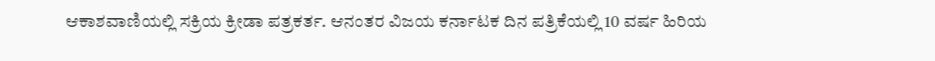ಆಕಾಶವಾಣಿಯಲ್ಲಿ ಸಕ್ರಿಯ ಕ್ರೀಡಾ ಪತ್ರಕರ್ತ. ಆನಂತರ ವಿಜಯ ಕರ್ನಾಟಕ ದಿನ ಪತ್ರಿಕೆಯಲ್ಲಿ 10 ವರ್ಷ ಹಿರಿಯ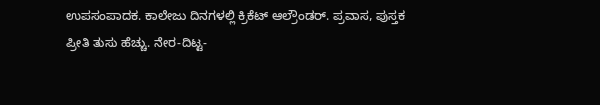ಉಪಸಂಪಾದಕ. ಕಾಲೇಜು ದಿನಗಳಲ್ಲಿ ಕ್ರಿಕೆಟ್ ಆಲ್ರೌಂಡರ್. ಪ್ರವಾಸ, ಪುಸ್ತಕ ಪ್ರೀತಿ ತುಸು ಹೆಚ್ಚು. ನೇರ-ದಿಟ್ಟ-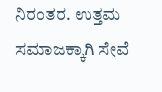ನಿರಂತರ. ಉತ್ತಮ ಸಮಾಜಕ್ಕಾಗಿ ಸೇವೆ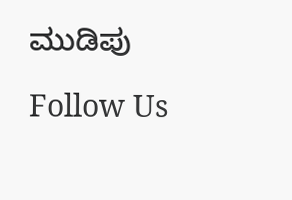ಮುಡಿಪು

Follow Us